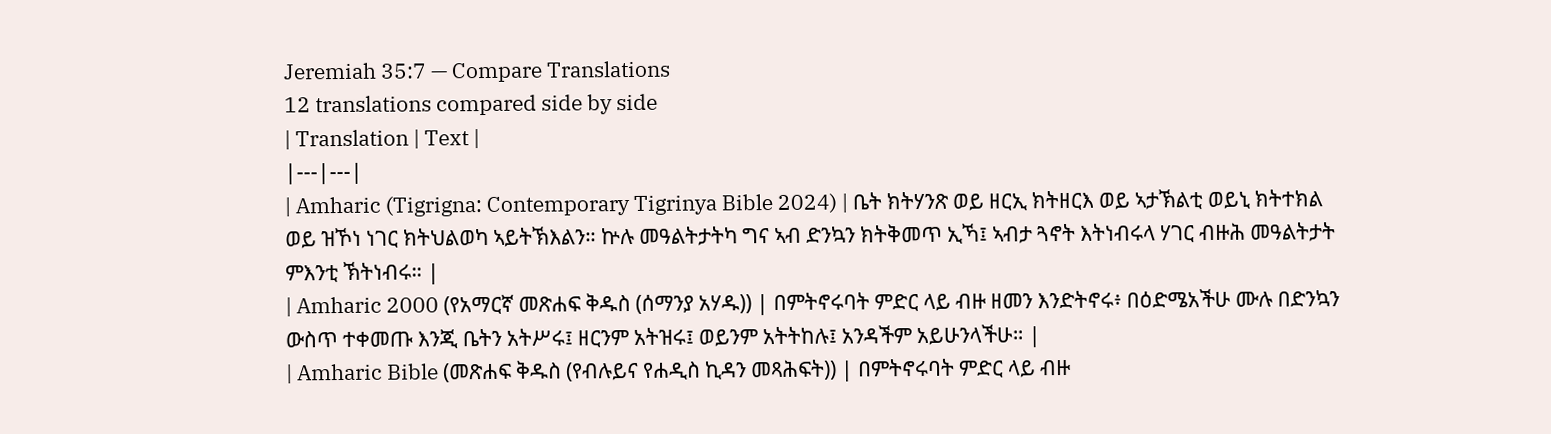Jeremiah 35:7 — Compare Translations
12 translations compared side by side
| Translation | Text |
|---|---|
| Amharic (Tigrigna: Contemporary Tigrinya Bible 2024) | ቤት ክትሃንጽ ወይ ዘርኢ ክትዘርእ ወይ ኣታኽልቲ ወይኒ ክትተክል ወይ ዝኾነ ነገር ክትህልወካ ኣይትኽእልን። ኵሉ መዓልትታትካ ግና ኣብ ድንኳን ክትቅመጥ ኢኻ፤ ኣብታ ጓኖት እትነብሩላ ሃገር ብዙሕ መዓልትታት ምእንቲ ኽትነብሩ። |
| Amharic 2000 (የአማርኛ መጽሐፍ ቅዱስ (ሰማንያ አሃዱ)) | በምትኖሩባት ምድር ላይ ብዙ ዘመን እንድትኖሩ፥ በዕድሜአችሁ ሙሉ በድንኳን ውስጥ ተቀመጡ እንጂ ቤትን አትሥሩ፤ ዘርንም አትዝሩ፤ ወይንም አትትከሉ፤ አንዳችም አይሁንላችሁ። |
| Amharic Bible (መጽሐፍ ቅዱስ (የብሉይና የሐዲስ ኪዳን መጻሕፍት)) | በምትኖሩባት ምድር ላይ ብዙ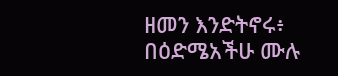ዘመን እንድትኖሩ፥ በዕድሜአችሁ ሙሉ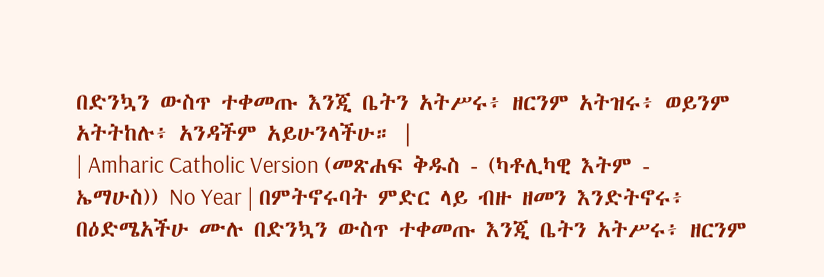በድንኳን ውስጥ ተቀመጡ እንጂ ቤትን አትሥሩ፥ ዘርንም አትዝሩ፥ ወይንም አትትከሉ፥ አንዳችም አይሁንላችሁ። |
| Amharic Catholic Version (መጽሐፍ ቅዱስ - (ካቶሊካዊ እትም - ኤማሁስ)) No Year | በምትኖሩባት ምድር ላይ ብዙ ዘመን እንድትኖሩ፥ በዕድሜአችሁ ሙሉ በድንኳን ውስጥ ተቀመጡ እንጂ ቤትን አትሥሩ፥ ዘርንም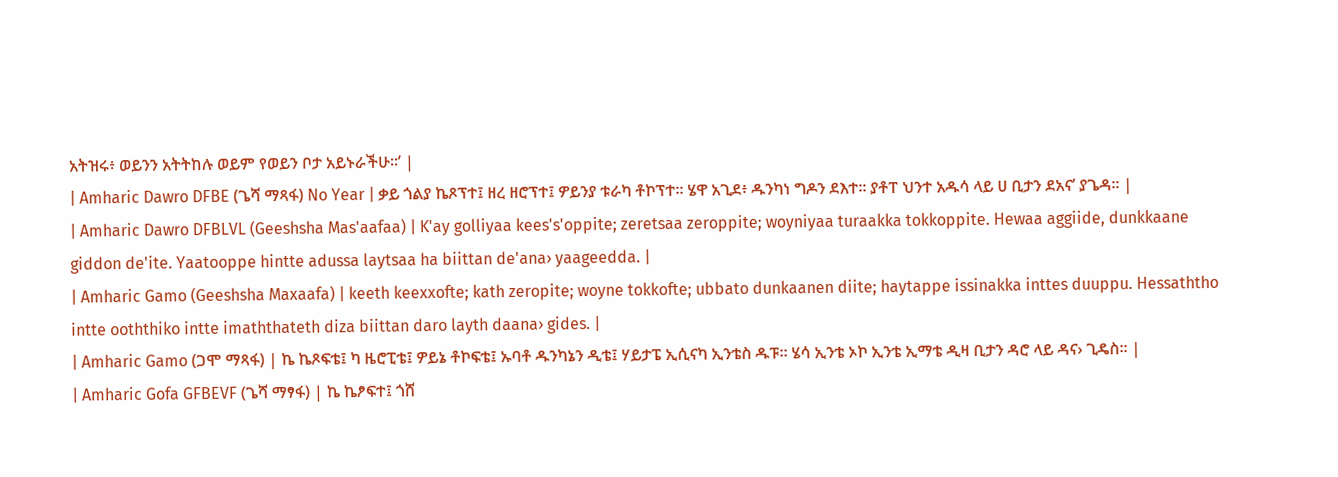አትዝሩ፥ ወይንን አትትከሉ ወይም የወይን ቦታ አይኑራችሁ።’ |
| Amharic Dawro DFBE (ጌሻ ማጻፋ) No Year | ቃይ ጎልያ ኬጾፕተ፤ ዘረ ዘሮፕተ፤ ዎይንያ ቱራካ ቶኮፕተ። ሄዋ አጊደ፥ ዱንካነ ግዶን ደእተ። ያቶፐ ህንተ አዱሳ ላይ ሀ ቢታን ደአና’ ያጌዳ። |
| Amharic Dawro DFBLVL (Geeshsha Mas'aafaa) | K'ay golliyaa kees's'oppite; zeretsaa zeroppite; woyniyaa turaakka tokkoppite. Hewaa aggiide, dunkkaane giddon de'ite. Yaatooppe hintte adussa laytsaa ha biittan de'ana› yaageedda. |
| Amharic Gamo (Geeshsha Maxaafa) | keeth keexxofte; kath zeropite; woyne tokkofte; ubbato dunkaanen diite; haytappe issinakka inttes duuppu. Hessaththo intte ooththiko intte imaththateth diza biittan daro layth daana› gides. |
| Amharic Gamo (ጋሞ ማጻፋ) | ኬ ኬጾፍቴ፤ ካ ዜሮፒቴ፤ ዎይኔ ቶኮፍቴ፤ ኡባቶ ዱንካኔን ዲቴ፤ ሃይታፔ ኢሲናካ ኢንቴስ ዱፑ። ሄሳ ኢንቴ ኦኮ ኢንቴ ኢማቴ ዲዛ ቢታን ዳሮ ላይ ዳና› ጊዴስ። |
| Amharic Gofa GFBEVF (ጌሻ ማፃፋ) | ኬ ኬፆፍተ፤ ጎሸ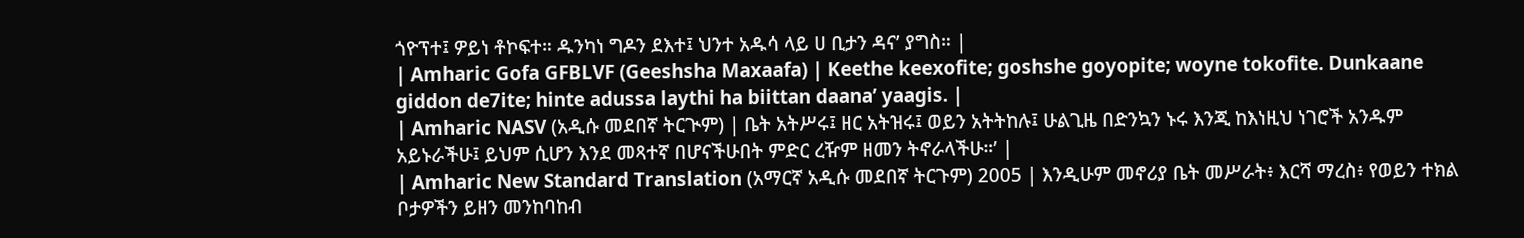ጎዮፕተ፤ ዎይነ ቶኮፍተ። ዱንካነ ግዶን ደእተ፤ ህንተ አዱሳ ላይ ሀ ቢታን ዳና’ ያግስ። |
| Amharic Gofa GFBLVF (Geeshsha Maxaafa) | Keethe keexofite; goshshe goyopite; woyne tokofite. Dunkaane giddon de7ite; hinte adussa laythi ha biittan daana’ yaagis. |
| Amharic NASV (አዲሱ መደበኛ ትርጒም) | ቤት አትሥሩ፤ ዘር አትዝሩ፤ ወይን አትትከሉ፤ ሁልጊዜ በድንኳን ኑሩ እንጂ ከእነዚህ ነገሮች አንዱም አይኑራችሁ፤ ይህም ሲሆን እንደ መጻተኛ በሆናችሁበት ምድር ረዥም ዘመን ትኖራላችሁ።’ |
| Amharic New Standard Translation (አማርኛ አዲሱ መደበኛ ትርጉም) 2005 | እንዲሁም መኖሪያ ቤት መሥራት፥ እርሻ ማረስ፥ የወይን ተክል ቦታዎችን ይዘን መንከባከብ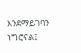እንደማይገባን ነግሮናል፤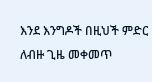እንደ እንግዶች በዚህች ምድር ለብዙ ጊዜ መቀመጥ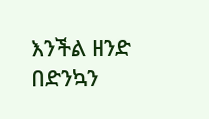እንችል ዘንድ በድንኳን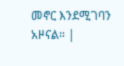መኖር እንደሚገባን አዞናል። |